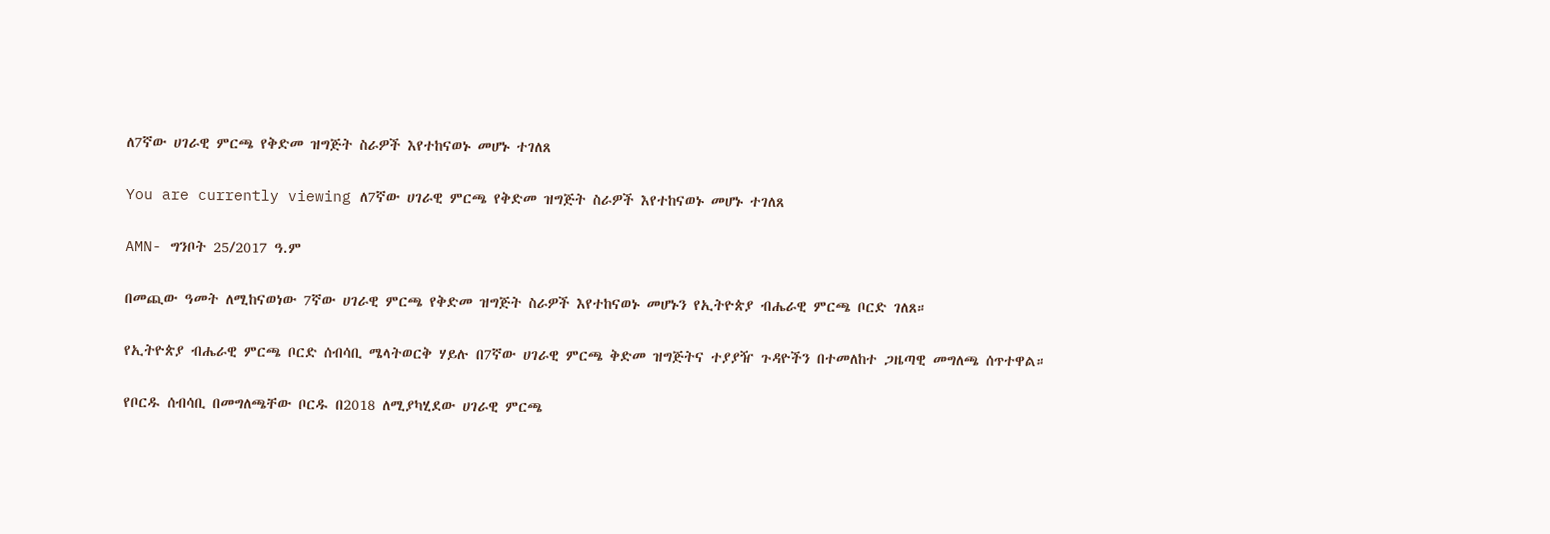ለ7ኛው ሀገራዊ ምርጫ የቅድመ ዝግጅት ስራዎች እየተከናወኑ መሆኑ ተገለጸ

You are currently viewing ለ7ኛው ሀገራዊ ምርጫ የቅድመ ዝግጅት ስራዎች እየተከናወኑ መሆኑ ተገለጸ

AMN- ግንቦት 25/2017 ዓ.ም

በመጪው ዓመት ለሚከናወነው 7ኛው ሀገራዊ ምርጫ የቅድመ ዝግጅት ስራዎች እየተከናወኑ መሆኑን የኢትዮጵያ ብሔራዊ ምርጫ ቦርድ ገለጸ።

የኢትዮጵያ ብሔራዊ ምርጫ ቦርድ ሰብሳቢ ሜላትወርቅ ሃይሉ በ7ኛው ሀገራዊ ምርጫ ቅድመ ዝግጅትና ተያያዥ ጉዳዮችን በተመለከተ ጋዜጣዊ መግለጫ ሰጥተዋል።

የቦርዱ ሰብሳቢ በመግለጫቸው ቦርዱ በ2018 ለሚያካሂደው ሀገራዊ ምርጫ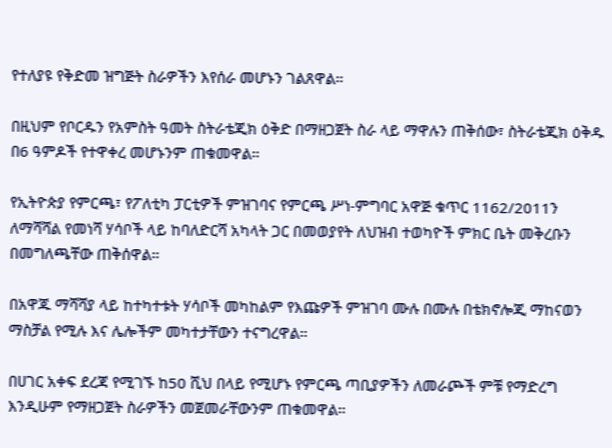የተለያዩ የቅድመ ዝግጅት ስራዎችን እየሰራ መሆኑን ገልጸዋል።

በዚህም የቦርዱን የአምስት ዓመት ስትራቴጂክ ዕቅድ በማዘጋጀት ስራ ላይ ማዋሉን ጠቅሰው፣ ስትራቴጂክ ዕቅዱ በ6 ዓምዶች የተዋቀረ መሆኑንም ጠቁመዋል።

የኢትዮጵያ የምርጫ፣ የፖለቲካ ፓርቲዎች ምዝገባና የምርጫ ሥነ-ምግባር አዋጅ ቁጥር 1162/2011ን ለማሻሻል የመነሻ ሃሳቦች ላይ ከባለድርሻ አካላት ጋር በመወያየት ለህዝብ ተወካዮች ምክር ቤት መቅረቡን በመግለጫቸው ጠቅሰዋል።

በአዋጁ ማሻሻያ ላይ ከተካተቱት ሃሳቦች መካከልም የእጩዎች ምዝገባ ሙሉ በሙሉ በቴክኖሎጂ ማከናወን ማስቻል የሚሉ እና ሌሎችም መካተታቸውን ተናግረዋል።

በሀገር አቀፍ ደረጃ የሚገኙ ከ50 ሺህ በላይ የሚሆኑ የምርጫ ጣቢያዎችን ለመራጮች ምቹ የማድረግ እንዲሁም የማዘጋጀት ስራዎችን መጀመራቸውንም ጠቁመዋል።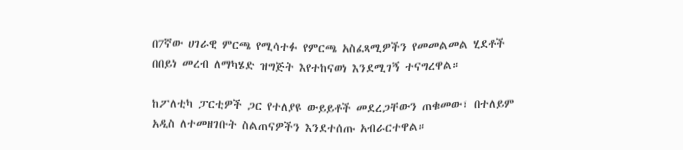በ7ኛው ሀገራዊ ምርጫ የሚሳተፉ የምርጫ አስፈጻሚዎችን የመመልመል ሂደቶች በበይነ መረብ ለማካሄድ ዝግጅት እየተከናወነ እንደሚገኝ ተናግረዋል።

ከፖለቲካ ፓርቲዎች ጋር የተለያዩ ውይይቶች መደረጋቸውን ጠቁመው፣ በተለይም አዲስ ለተመዘገቡት ስልጠናዎችን እንደተሰጡ አብራርተዋል።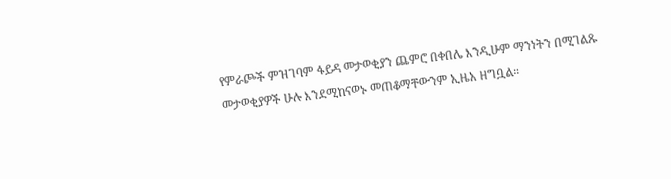የምራጮች ምዝገባም ፋይዳ መታወቂያን ጨምሮ በቀበሌ እንዲሁም ማንነትን በሚገልጹ መታወቂያዎች ሁሉ እንደሚከናወኑ መጠቆማቸውንም ኢዜአ ዘግቧል።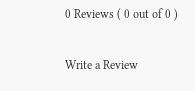0 Reviews ( 0 out of 0 )

Write a Review